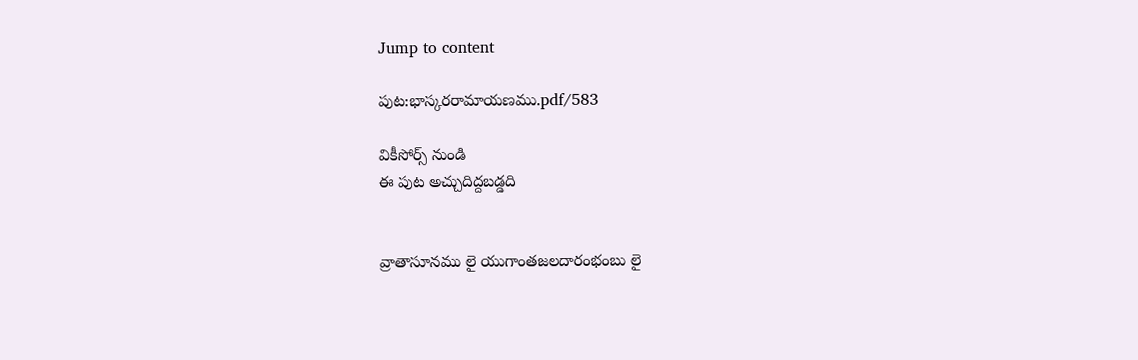Jump to content

పుట:భాస్కరరామాయణము.pdf/583

వికీసోర్స్ నుండి
ఈ పుట అచ్చుదిద్దబడ్డది


వ్రాతాసూనము లై యుగాంతజలదారంభంబు లై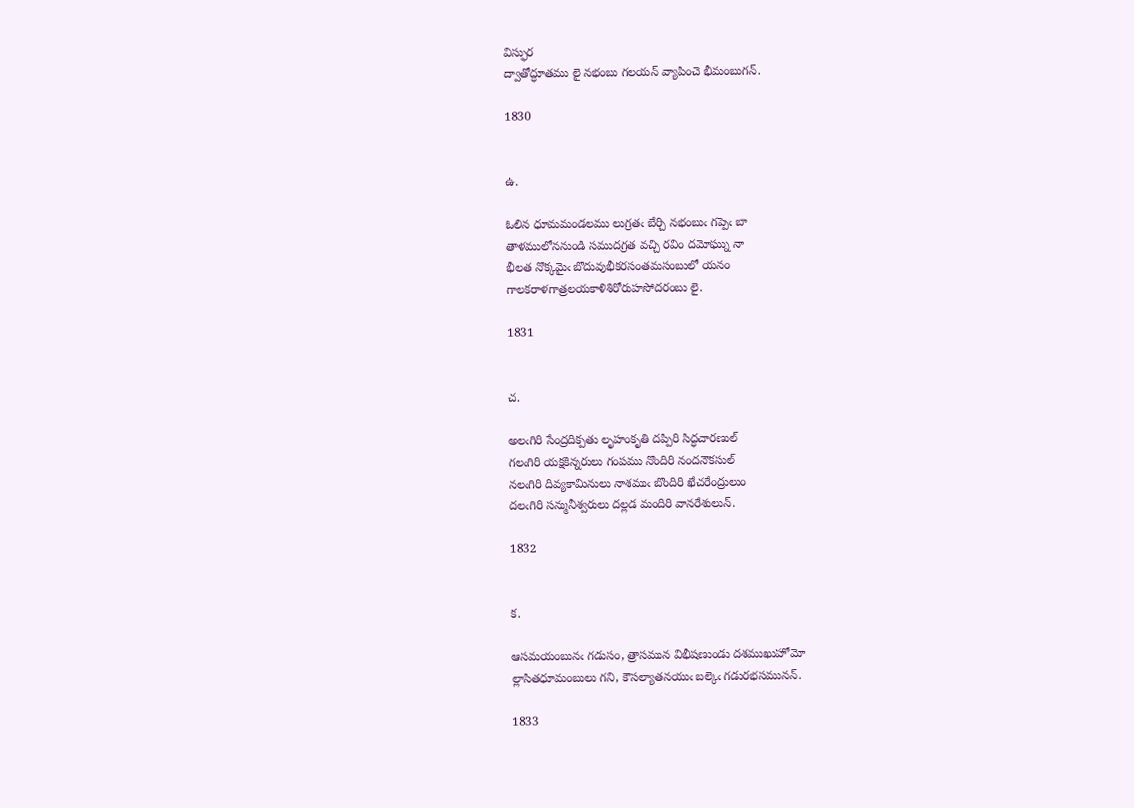విస్ఫుర
ద్వాతోద్ధూతము లై నభంబు గలయన్ వ్యాపించె భీమంబుగన్.

1830


ఉ.

ఓలిన ధూమమండలము లుగ్రతఁ బేర్చి నభంబుఁ గప్పెఁ బా
తాళములోననుండి సముదగ్రత వచ్చి రవిం దమోఘ్ను నా
భీలత నొక్కమైఁ బొదువుభీకరసంతమసంబులో యనం
గాలకరాళగాత్రలయకాళిశిరోరుహసోదరంబు లై.

1831


చ.

అలఁగిరి సేంద్రదిక్పతు లృహంకృతి దప్పిరి సిద్ధచారణుల్
గలఁగిరి యక్షకిన్నరులు గంపము నొందిరి నందనౌకసుల్
నలఁగిరి దివ్యకామినులు నాశముఁ బొందిరి ఖేచరేంద్రులుం
దలఁగిరి సన్మునీశ్వరులు దల్లడ మందిరి వానరేశులున్.

1832


క.

ఆసమయంబునఁ గడుసం, త్రాసమున విభీషణుండు దశముఖుహోమో
ల్లాసితధూమంబులు గని, కౌసల్యాతనయుఁ బల్కెఁ గడురభసమునన్.

1833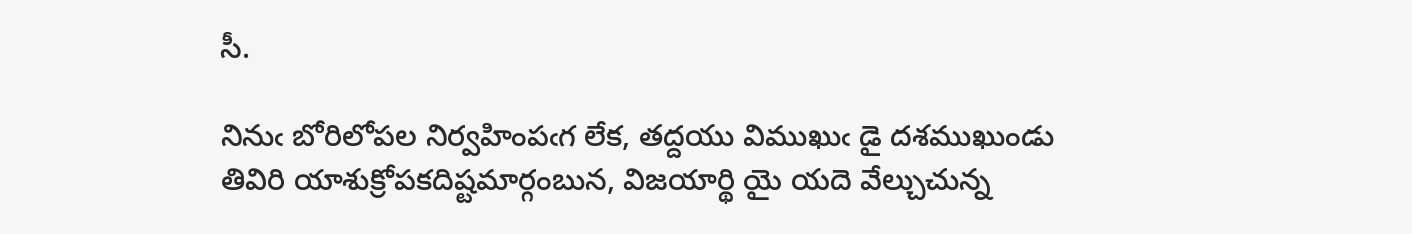సీ.

నినుఁ బోరిలోపల నిర్వహింపఁగ లేక, తద్దయు విముఖుఁ డై దశముఖుండు
తివిరి యాశుక్రోపకదిష్టమార్గంబున, విజయార్థి యై యదె వేల్చుచున్న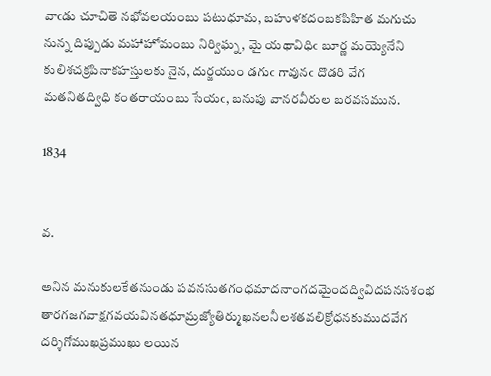వాఁడు చూచితె నభోవలయంబు పటుధూమ, బహుళకదంబకపిహిత మగుచు
నున్న దిప్పుడు మహాహోమంబు నిర్విఘ్న, మై యథావిధిఁ బూర్ణ మయ్యెనేని
కులిశచక్రపినాకహస్తులకు నైన, దుర్జయుం డగుఁ గావునఁ దొడరి వేగ
మతనితద్విధి కంతరాయంబు సేయఁ, బనుపు వానరవీరుల బరవసమున.

1834


వ.

అనిన మనుకులకేతనుండు పవనసుతగంధమాదనాంగదమైందద్వివిదపనసశంభ
తారగజగవాక్షగవయవినతధూమ్రజ్యోతిర్ముఖనలనీలశతవలిక్రోధనకుముదవేగ
దర్శిగోముఖప్రముఖు లయిన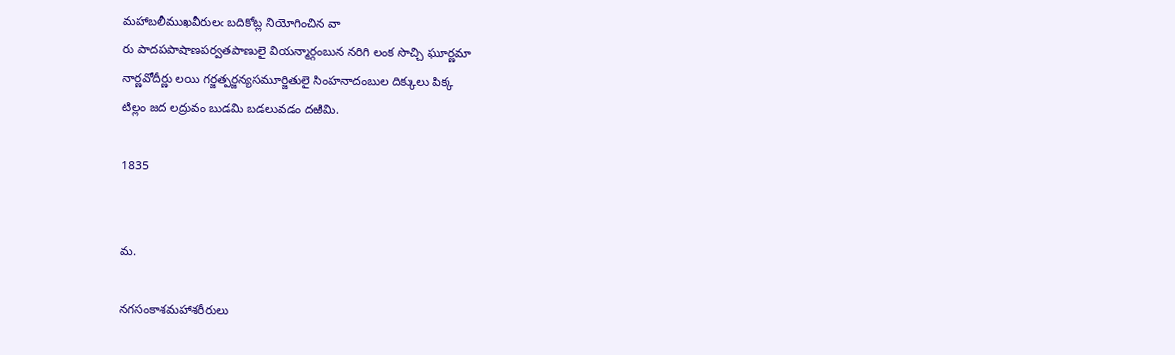మహాబలీముఖవీరులఁ బదికోట్ల నియోగించిన వా
రు పాదపపాషాణపర్వతపాణులై వియన్మార్గంబున నరిగి లంక సొచ్చి ఘూర్ణమా
నార్ణవోదీర్ణు లయి గర్జత్పర్జన్యసమూర్జితులై సింహనాదంబుల దిక్కులు పిక్క
టిల్లం జద లద్రువం బుడమి బడలువడం దఱిమి.

1835


మ.

నగసంకాశమహాశరీరులు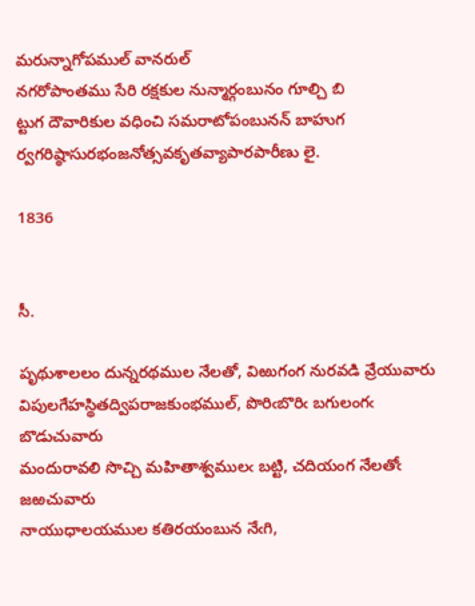మరున్నాగోపముల్ వానరుల్
నగరోపాంతము సేరి రక్షకుల నున్మార్గంబునం గూల్చి బి
ట్టుగ దౌవారికుల వధించి సమరాటోపంబునన్ బాహుగ
ర్వగరిష్ఠాసురభంజనోత్సవకృతవ్యాపారపారీణు లై.

1836


సీ.

పృథుశాలలం దున్నరథముల నేలతో, విఱుగంగ నురవడి వ్రేయువారు
విపులగేహస్థితద్విపరాజకుంభముల్, పొరిఁబొరిఁ బగులంగఁ బొడుచువారు
మందురావలి సొచ్చి మహితాశ్వములఁ బట్టి, చదియంగ నేలతోఁ జఱచువారు
నాయుధాలయముల కతిరయంబున నేఁగి,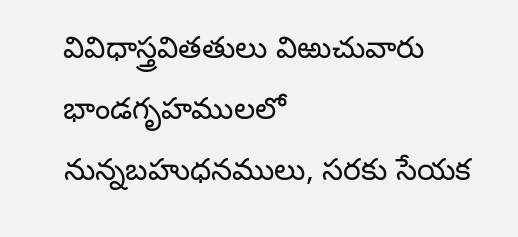వివిధాస్త్రవితతులు విఱుచువారు
భాండగృహములలో నున్నబహుధనములు, సరకు సేయక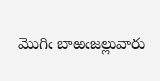మొగిఁ బాఱఁజల్లువారు